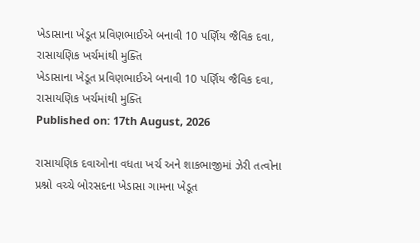ખેડાસાના ખેડૂત પ્રવિણભાઈએ બનાવી 10 પર્ણિય જૈવિક દવા, રાસાયણિક ખર્ચમાંથી મુક્તિ
ખેડાસાના ખેડૂત પ્રવિણભાઈએ બનાવી 10 પર્ણિય જૈવિક દવા, રાસાયણિક ખર્ચમાંથી મુક્તિ
Published on: 17th August, 2026

રાસાયણિક દવાઓના વધતા ખર્ચ અને શાકભાજીમાં ઝેરી તત્વોના પ્રશ્નો વચ્ચે બોરસદના ખેડાસા ગામના ખેડૂત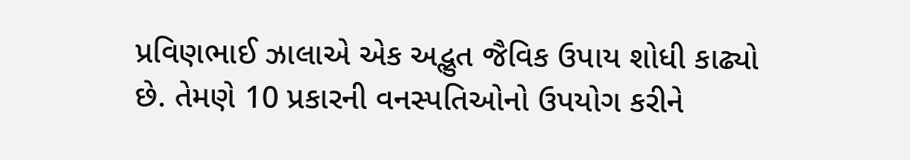પ્રવિણભાઈ ઝાલાએ એક અદ્ભુત જૈવિક ઉપાય શોધી કાઢ્યો છે. તેમણે 10 પ્રકારની વનસ્પતિઓનો ઉપયોગ કરીને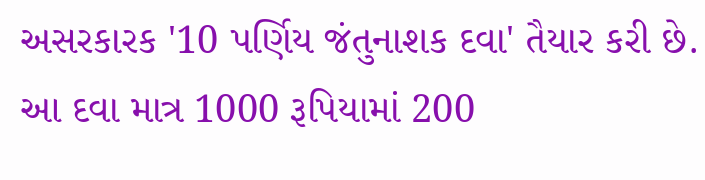અસરકારક '10 પર્ણિય જંતુનાશક દવા' તૈયાર કરી છે. આ દવા માત્ર 1000 રૂપિયામાં 200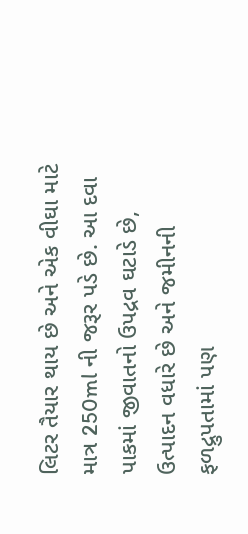લિટર તૈયાર થાય છે અને એક વીઘા માટે માત્ર 250ml ની જરૂર પડે છે. આ દવા પાકમાં જીવાતનો ઉપદ્રવ ઘટાડે છે, ઉત્પાદન વધારે છે અને જમીનની ફળદ્રુપતામાં પણ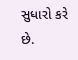સુધારો કરે છે.